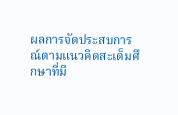ผลการจัดประสบการณ์ตามแนวคิดสะเต็มศึกษาที่มี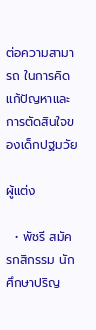ต่อความสามารถ ในการคิดแก้ปัญหาและการตัดสินใจของเด็กปฐมวัย

ผู้แต่ง

  • พัชรี สมัครกสิกรรม นักศึกษาปริญ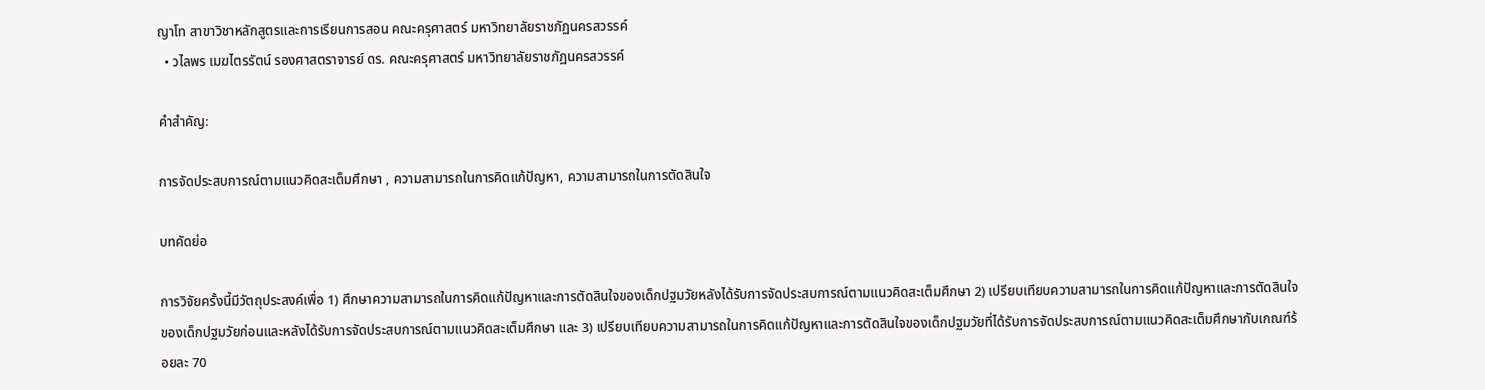ญาโท สาขาวิชาหลักสูตรและการเรียนการสอน คณะครุศาสตร์ มหาวิทยาลัยราชภัฏนครสวรรค์
  • วไลพร เมฆไตรรัตน์ รองศาสตราจารย์ ดร. คณะครุศาสตร์ มหาวิทยาลัยราชภัฏนครสวรรค์

คำสำคัญ:

การจัดประสบการณ์ตามแนวคิดสะเต็มศึกษา , ความสามารถในการคิดแก้ปัญหา, ความสามารถในการตัดสินใจ

บทคัดย่อ

การวิจัยครั้งนี้มีวัตถุประสงค์เพื่อ 1) ศึกษาความสามารถในการคิดแก้ปัญหาและการตัดสินใจของเด็กปฐมวัยหลังได้รับการจัดประสบการณ์ตามแนวคิดสะเต็มศึกษา 2) เปรียบเทียบความสามารถในการคิดแก้ปัญหาและการตัดสินใจของเด็กปฐมวัยก่อนและหลังได้รับการจัดประสบการณ์ตามแนวคิดสะเต็มศึกษา และ 3) เปรียบเทียบความสามารถในการคิดแก้ปัญหาและการตัดสินใจของเด็กปฐมวัยที่ได้รับการจัดประสบการณ์ตามแนวคิดสะเต็มศึกษากับเกณฑ์ร้อยละ 70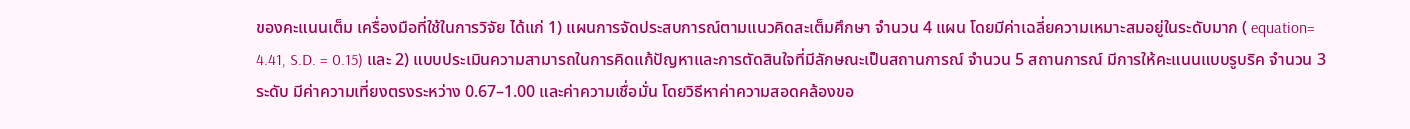ของคะแนนเต็ม เครื่องมือที่ใช้ในการวิจัย ได้แก่ 1) แผนการจัดประสบการณ์ตามแนวคิดสะเต็มศึกษา จำนวน 4 แผน โดยมีค่าเฉลี่ยความเหมาะสมอยู่ในระดับมาก ( equation= 4.41, S.D. = 0.15) และ 2) แบบประเมินความสามารถในการคิดแก้ปัญหาและการตัดสินใจที่มีลักษณะเป็นสถานการณ์ จำนวน 5 สถานการณ์ มีการให้คะแนนแบบรูบริค จำนวน 3 ระดับ มีค่าความเที่ยงตรงระหว่าง 0.67–1.00 และค่าความเชื่อมั่น โดยวิธีหาค่าความสอดคล้องขอ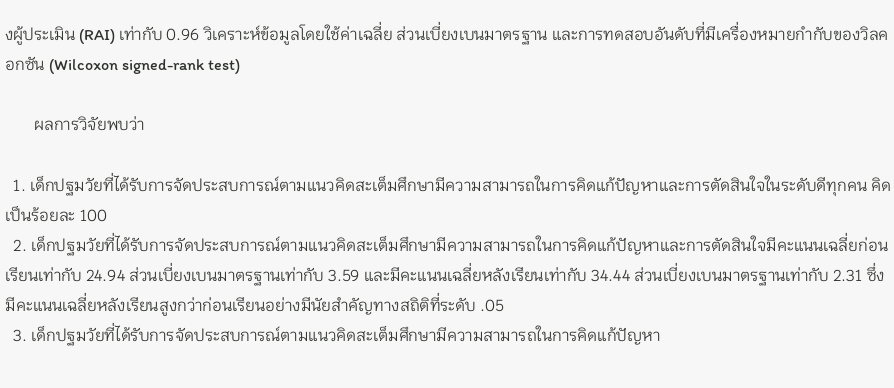งผู้ประเมิน (RAI) เท่ากับ 0.96 วิเคราะห์ข้อมูลโดยใช้ค่าเฉลี่ย ส่วนเบี่ยงเบนมาตรฐาน และการทดสอบอันดับที่มีเครื่องหมายกำกับของวิลคอกซัน (Wilcoxon signed-rank test)

       ผลการวิจัยพบว่า

  1. เด็กปฐมวัยที่ได้รับการจัดประสบการณ์ตามแนวคิดสะเต็มศึกษามีความสามารถในการคิดแก้ปัญหาและการตัดสินใจในระดับดีทุกคน คิดเป็นร้อยละ 100
  2. เด็กปฐมวัยที่ได้รับการจัดประสบการณ์ตามแนวคิดสะเต็มศึกษามีความสามารถในการคิดแก้ปัญหาและการตัดสินใจมีคะแนนเฉลี่ยก่อนเรียนเท่ากับ 24.94 ส่วนเบี่ยงเบนมาตรฐานเท่ากับ 3.59 และมีคะแนนเฉลี่ยหลังเรียนเท่ากับ 34.44 ส่วนเบี่ยงเบนมาตรฐานเท่ากับ 2.31 ซึ่งมีคะแนนเฉลี่ยหลังเรียนสูงกว่าก่อนเรียนอย่างมีนัยสำคัญทางสถิติที่ระดับ .05
  3. เด็กปฐมวัยที่ได้รับการจัดประสบการณ์ตามแนวคิดสะเต็มศึกษามีความสามารถในการคิดแก้ปัญหา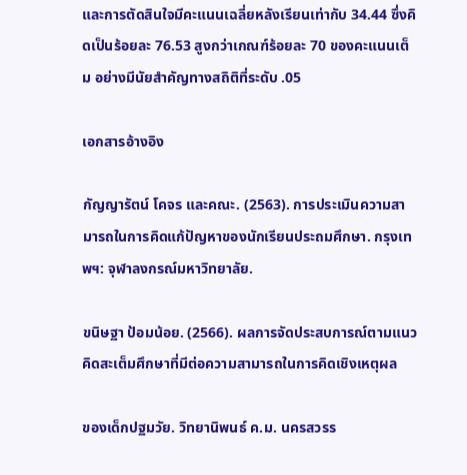และการตัดสินใจมีคะแนนเฉลี่ยหลังเรียนเท่ากับ 34.44 ซึ่งคิดเป็นร้อยละ 76.53 สูงกว่าเกณฑ์ร้อยละ 70 ของคะแนนเต็ม อย่างมีนัยสำคัญทางสถิติที่ระดับ .05

เอกสารอ้างอิง

กัญญารัตน์ โคจร และคณะ. (2563). การประเมินความสามารถในการคิดแก้ปัญหาของนักเรียนประถมศึกษา. กรุงเทพฯ: จุฬาลงกรณ์มหาวิทยาลัย.

ขนิษฐา ป้อมน้อย. (2566). ผลการจัดประสบการณ์ตามแนวคิดสะเต็มศึกษาที่มีต่อความสามารถในการคิดเชิงเหตุผล

ของเด็กปฐมวัย. วิทยานิพนธ์ ค.ม. นครสวรร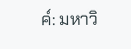ค์: มหาวิ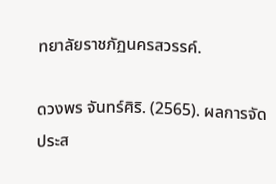ทยาลัยราชภัฏนครสวรรค์.

ดวงพร จันทร์ศิริ. (2565). ผลการจัดประส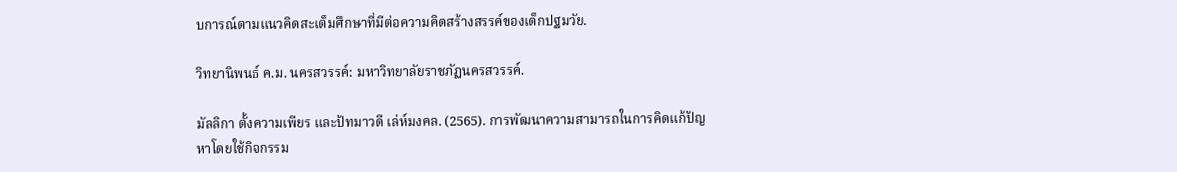บการณ์ตามแนวคิดสะเต็มศึกษาที่มีต่อความคิดสร้างสรรค์ของเด็กปฐมวัย.

วิทยานิพนธ์ ค.ม. นครสวรรค์: มหาวิทยาลัยราชภัฏนครสวรรค์.

มัลลิกา ตั้งความเพียร และปัทมาวดี เล่ห์มงคล. (2565). การพัฒนาความสามารถในการคิดแก้ปัญหาโดยใช้กิจกรรม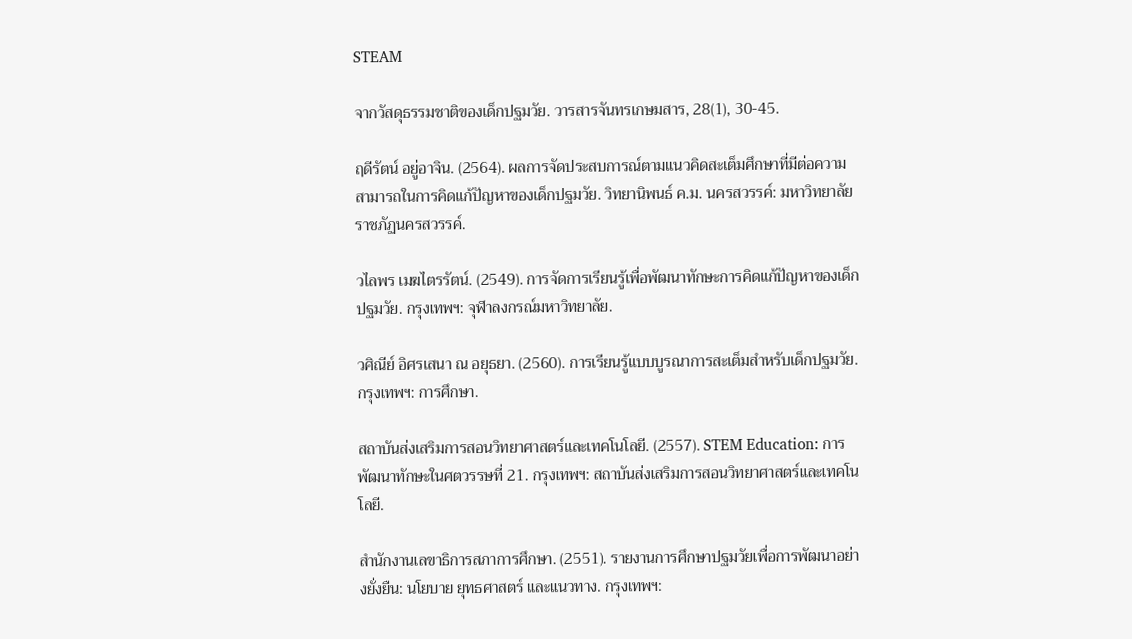STEAM

จากวัสดุธรรมชาติของเด็กปฐมวัย. วารสารจันทรเกษมสาร, 28(1), 30-45.

ฤดีรัตน์ อยู่อาจิน. (2564). ผลการจัดประสบการณ์ตามแนวคิดสะเต็มศึกษาที่มีต่อความสามารถในการคิดแก้ปัญหาของเด็กปฐมวัย. วิทยานิพนธ์ ค.ม. นครสวรรค์: มหาวิทยาลัยราชภัฏนครสวรรค์.

วไลพร เมฆไตรรัตน์. (2549). การจัดการเรียนรู้เพื่อพัฒนาทักษะการคิดแก้ปัญหาของเด็กปฐมวัย. กรุงเทพฯ: จุฬาลงกรณ์มหาวิทยาลัย.

วศิณีย์ อิศรเสนา ณ อยุธยา. (2560). การเรียนรู้แบบบูรณาการสะเต็มสำหรับเด็กปฐมวัย. กรุงเทพฯ: การศึกษา.

สถาบันส่งเสริมการสอนวิทยาศาสตร์และเทคโนโลยี. (2557). STEM Education: การพัฒนาทักษะในศตวรรษที่ 21. กรุงเทพฯ: สถาบันส่งเสริมการสอนวิทยาศาสตร์และเทคโนโลยี.

สำนักงานเลขาธิการสภาการศึกษา. (2551). รายงานการศึกษาปฐมวัยเพื่อการพัฒนาอย่างยั่งยืน: นโยบาย ยุทธศาสตร์ และแนวทาง. กรุงเทพฯ: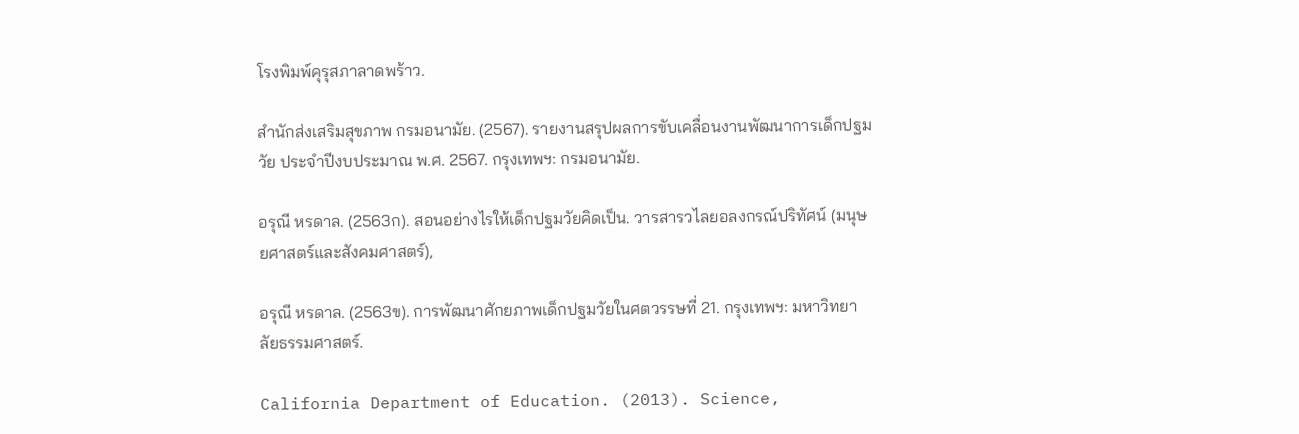โรงพิมพ์คุรุสภาลาดพร้าว.

สำนักส่งเสริมสุขภาพ กรมอนามัย. (2567). รายงานสรุปผลการขับเคลื่อนงานพัฒนาการเด็กปฐมวัย ประจำปีงบประมาณ พ.ศ. 2567. กรุงเทพฯ: กรมอนามัย.

อรุณี หรดาล. (2563ก). สอนอย่างไรให้เด็กปฐมวัยคิดเป็น. วารสารวไลยอลงกรณ์ปริทัศน์ (มนุษยศาสตร์และสังคมศาสตร์),

อรุณี หรดาล. (2563ข). การพัฒนาศักยภาพเด็กปฐมวัยในศตวรรษที่ 21. กรุงเทพฯ: มหาวิทยาลัยธรรมศาสตร์.

California Department of Education. (2013). Science,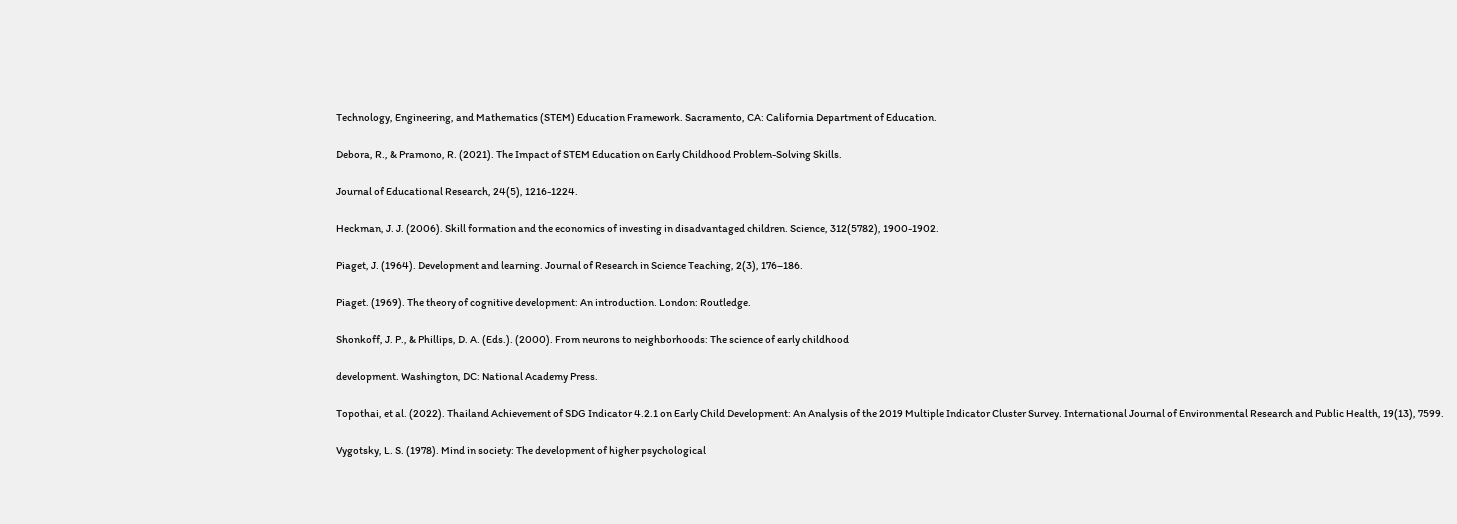Technology, Engineering, and Mathematics (STEM) Education Framework. Sacramento, CA: California Department of Education.

Debora, R., & Pramono, R. (2021). The Impact of STEM Education on Early Childhood Problem-Solving Skills.

Journal of Educational Research, 24(5), 1216-1224.

Heckman, J. J. (2006). Skill formation and the economics of investing in disadvantaged children. Science, 312(5782), 1900-1902.

Piaget, J. (1964). Development and learning. Journal of Research in Science Teaching, 2(3), 176–186.

Piaget. (1969). The theory of cognitive development: An introduction. London: Routledge.

Shonkoff, J. P., & Phillips, D. A. (Eds.). (2000). From neurons to neighborhoods: The science of early childhood

development. Washington, DC: National Academy Press.

Topothai, et al. (2022). Thailand Achievement of SDG Indicator 4.2.1 on Early Child Development: An Analysis of the 2019 Multiple Indicator Cluster Survey. International Journal of Environmental Research and Public Health, 19(13), 7599.

Vygotsky, L. S. (1978). Mind in society: The development of higher psychological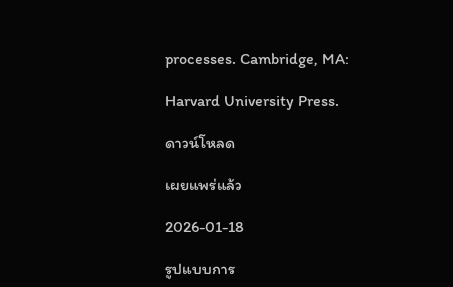processes. Cambridge, MA:

Harvard University Press.

ดาวน์โหลด

เผยแพร่แล้ว

2026-01-18

รูปแบบการ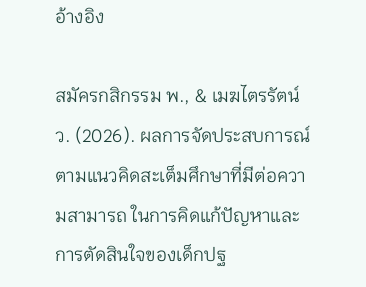อ้างอิง

สมัครกสิกรรม พ., & เมฆไตรรัตน์ ว. (2026). ผลการจัดประสบการณ์ตามแนวคิดสะเต็มศึกษาที่มีต่อความสามารถ ในการคิดแก้ปัญหาและการตัดสินใจของเด็กปฐ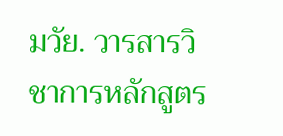มวัย. วารสารวิชาการหลักสูตร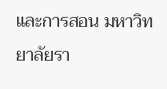และการสอน มหาวิทยาลัยรา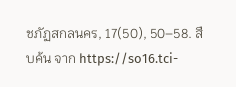ชภัฏสกลนคร, 17(50), 50–58. สืบค้น จาก https://so16.tci-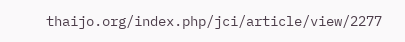thaijo.org/index.php/jci/article/view/2277